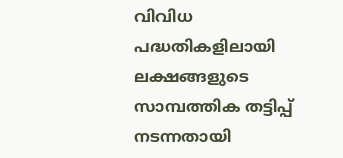വിവിധ പദ്ധതികളിലായി ലക്ഷങ്ങളുടെ സാമ്പത്തിക തട്ടിപ്പ് നടന്നതായി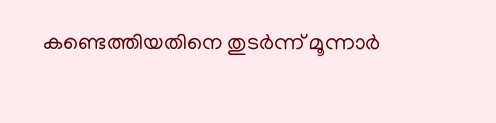കണ്ടെത്തിയതിനെ തുടർന്ന് മൂന്നാർ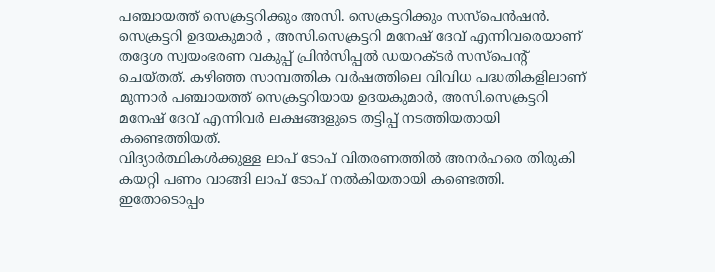പഞ്ചായത്ത് സെക്രട്ടറിക്കും അസി. സെക്രട്ടറിക്കും സസ്പെൻഷൻ. സെക്രട്ടറി ഉദയകുമാർ , അസി.സെക്രട്ടറി മനേഷ് ദേവ് എന്നിവരെയാണ് തദ്ദേശ സ്വയംഭരണ വകുപ്പ് പ്രിൻസിപ്പൽ ഡയറക്ടർ സസ്പെന്റ് ചെയ്തത്. കഴിഞ്ഞ സാമ്പത്തിക വർഷത്തിലെ വിവിധ പദ്ധതികളിലാണ് മുന്നാർ പഞ്ചായത്ത് സെക്രട്ടറിയായ ഉദയകുമാർ, അസി.സെക്രട്ടറി മനേഷ് ദേവ് എന്നിവർ ലക്ഷങ്ങളുടെ തട്ടിപ്പ് നടത്തിയതായി കണ്ടെത്തിയത്.
വിദ്യാർത്ഥികൾക്കുള്ള ലാപ് ടോപ് വിതരണത്തിൽ അനർഹരെ തിരുകി കയറ്റി പണം വാങ്ങി ലാപ് ടോപ് നൽകിയതായി കണ്ടെത്തി. ഇതോടൊപ്പം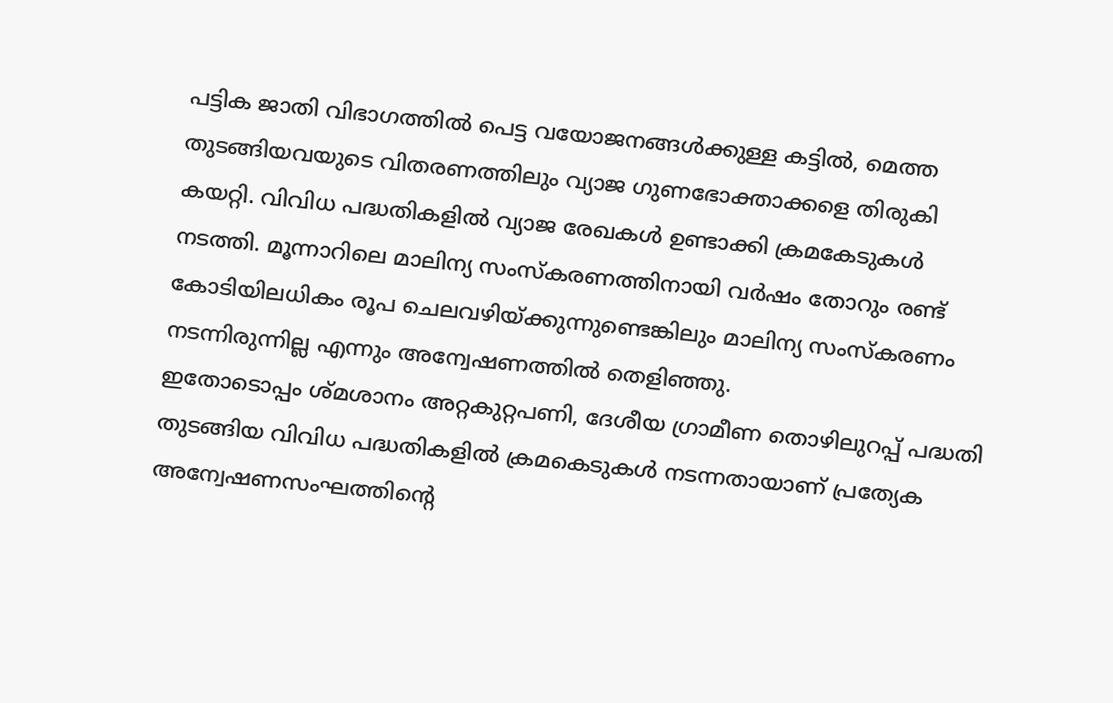പട്ടിക ജാതി വിഭാഗത്തിൽ പെട്ട വയോജനങ്ങൾക്കുള്ള കട്ടിൽ, മെത്ത തുടങ്ങിയവയുടെ വിതരണത്തിലും വ്യാജ ഗുണഭോക്താക്കളെ തിരുകി കയറ്റി. വിവിധ പദ്ധതികളിൽ വ്യാജ രേഖകൾ ഉണ്ടാക്കി ക്രമകേടുകൾ നടത്തി. മൂന്നാറിലെ മാലിന്യ സംസ്കരണത്തിനായി വർഷം തോറും രണ്ട് കോടിയിലധികം രൂപ ചെലവഴിയ്ക്കുന്നുണ്ടെങ്കിലും മാലിന്യ സംസ്കരണം നടന്നിരുന്നില്ല എന്നും അന്വേഷണത്തിൽ തെളിഞ്ഞു.
ഇതോടൊപ്പം ശ്മശാനം അറ്റകുറ്റപണി, ദേശീയ ഗ്രാമീണ തൊഴിലുറപ്പ് പദ്ധതി തുടങ്ങിയ വിവിധ പദ്ധതികളിൽ ക്രമകെടുകൾ നടന്നതായാണ് പ്രത്യേക അന്വേഷണസംഘത്തിന്റെ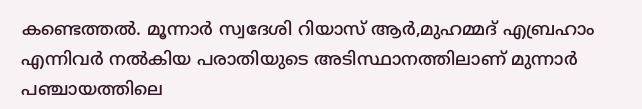കണ്ടെത്തൽ. മൂന്നാർ സ്വദേശി റിയാസ് ആർ,മുഹമ്മദ് എബ്രഹാം എന്നിവർ നൽകിയ പരാതിയുടെ അടിസ്ഥാനത്തിലാണ് മുന്നാർ പഞ്ചായത്തിലെ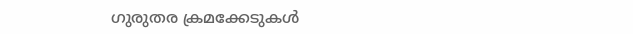ഗുരുതര ക്രമക്കേടുകൾ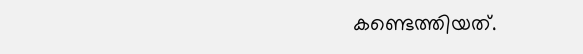കണ്ടെത്തിയത്.